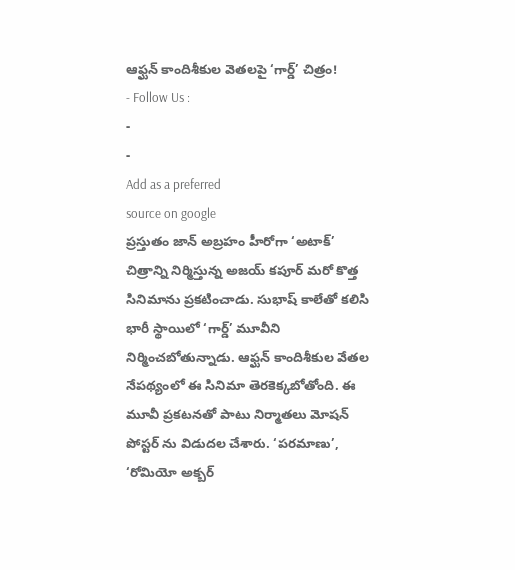ఆఫ్ఘన్ కాందిశీకుల వెతలపై ‘గార్డ్’ చిత్రం!
- Follow Us :
-
-
Add as a preferred
source on google
ప్రస్తుతం జాన్ అబ్రహం హీరోగా ‘అటాక్’ చిత్రాన్ని నిర్మిస్తున్న అజయ్ కపూర్ మరో కొత్త సినిమాను ప్రకటించాడు. సుభాష్ కాలేతో కలిసి భారీ స్థాయిలో ‘గార్డ్’ మూవీని నిర్మించబోతున్నాడు. ఆఫ్ఘన్ కాందిశీకుల వేతల నేపథ్యంలో ఈ సినిమా తెరకెక్కబోతోంది. ఈ మూవీ ప్రకటనతో పాటు నిర్మాతలు మోషన్ పోస్టర్ ను విడుదల చేశారు. ‘పరమాణు’, ‘రోమియో అక్బర్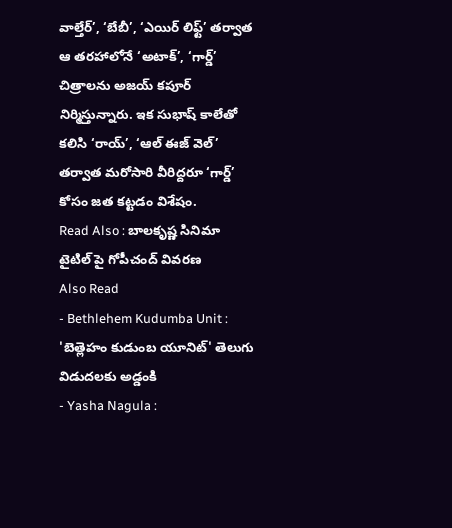వాల్తేర్’, ‘బేబీ’, ‘ఎయిర్ లిఫ్ట్’ తర్వాత ఆ తరహాలోనే ‘అటాక్’, ‘గార్డ్’ చిత్రాలను అజయ్ కపూర్ నిర్మిస్తున్నారు. ఇక సుభాష్ కాలేతో కలిసి ‘రాయ్’, ‘ఆల్ ఈజ్ వెల్’ తర్వాత మరోసారి వీరిద్దరూ ‘గార్డ్’ కోసం జత కట్టడం విశేషం.
Read Also : బాలకృష్ణ సినిమా టైటిల్ పై గోపీచంద్ వివరణ
Also Read
- Bethlehem Kudumba Unit : 'బెత్లెహం కుడుంబ యూనిట్' తెలుగు విడుదలకు అడ్డంకి
- Yasha Nagula :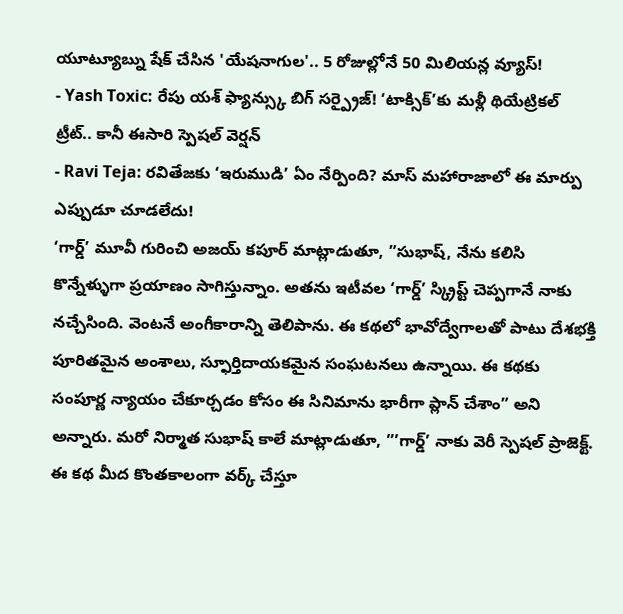యూట్యూబ్ను షేక్ చేసిన 'యేషనాగుల'.. 5 రోజుల్లోనే 50 మిలియన్ల వ్యూస్!
- Yash Toxic: రేపు యశ్ ఫ్యాన్స్కు బిగ్ సర్ప్రైజ్! ‘టాక్సిక్’కు మళ్లీ థియేట్రికల్ ట్రీట్.. కానీ ఈసారి స్పెషల్ వెర్షన్
- Ravi Teja: రవితేజకు ‘ఇరుముడి’ ఏం నేర్పింది? మాస్ మహారాజాలో ఈ మార్పు ఎప్పుడూ చూడలేదు!
‘గార్డ్’ మూవీ గురించి అజయ్ కపూర్ మాట్లాడుతూ, ”సుభాష్, నేను కలిసి కొన్నేళ్ళుగా ప్రయాణం సాగిస్తున్నాం. అతను ఇటీవల ‘గార్డ్’ స్క్రిప్ట్ చెప్పగానే నాకు నచ్చేసింది. వెంటనే అంగీకారాన్ని తెలిపాను. ఈ కథలో భావోద్వేగాలతో పాటు దేశభక్తి పూరితమైన అంశాలు, స్ఫూర్తిదాయకమైన సంఘటనలు ఉన్నాయి. ఈ కథకు సంపూర్ణ న్యాయం చేకూర్చడం కోసం ఈ సినిమాను భారీగా ప్లాన్ చేశాం” అని అన్నారు. మరో నిర్మాత సుభాష్ కాలే మాట్లాడుతూ, ”’గార్డ్’ నాకు వెరీ స్పెషల్ ప్రాజెక్ట్. ఈ కథ మీద కొంతకాలంగా వర్క్ చేస్తూ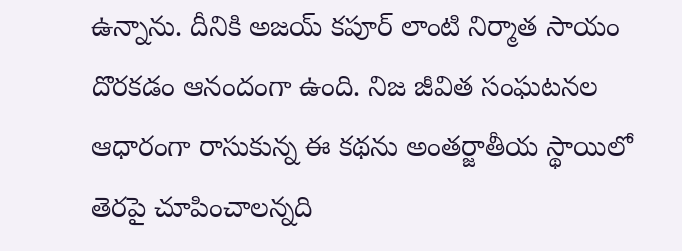ఉన్నాను. దీనికి అజయ్ కపూర్ లాంటి నిర్మాత సాయం దొరకడం ఆనందంగా ఉంది. నిజ జీవిత సంఘటనల ఆధారంగా రాసుకున్న ఈ కథను అంతర్జాతీయ స్థాయిలో తెరపై చూపించాలన్నది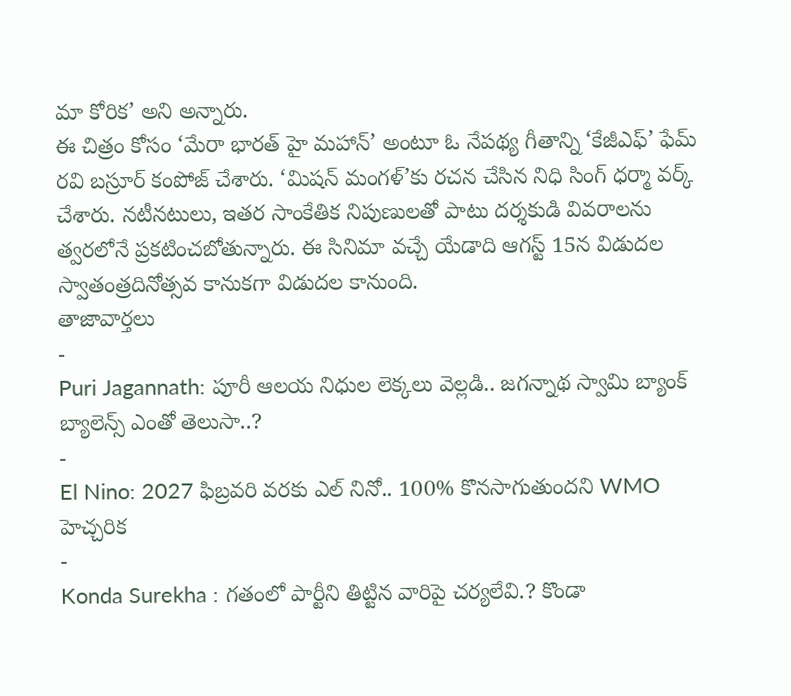మా కోరిక’ అని అన్నారు.
ఈ చిత్రం కోసం ‘మేరా భారత్ హై మహాన్’ అంటూ ఓ నేపథ్య గీతాన్ని ‘కేజీఎఫ్’ ఫేమ్ రవి బస్రూర్ కంపోజ్ చేశారు. ‘మిషన్ మంగళ్’కు రచన చేసిన నిధి సింగ్ ధర్మా వర్క్ చేశారు. నటీనటులు, ఇతర సాంకేతిక నిపుణులతో పాటు దర్శకుడి వివరాలను త్వరలోనే ప్రకటించబోతున్నారు. ఈ సినిమా వచ్చే యేడాది ఆగస్ట్ 15న విడుదల స్వాతంత్రదినోత్సవ కానుకగా విడుదల కానుంది.
తాజావార్తలు
-
Puri Jagannath: పూరీ ఆలయ నిధుల లెక్కలు వెల్లడి.. జగన్నాథ స్వామి బ్యాంక్ బ్యాలెన్స్ ఎంతో తెలుసా..?
-
El Nino: 2027 ఫిబ్రవరి వరకు ఎల్ నినో.. 100% కొనసాగుతుందని WMO హెచ్చరిక
-
Konda Surekha : గతంలో పార్టీని తిట్టిన వారిపై చర్యలేవి.? కొండా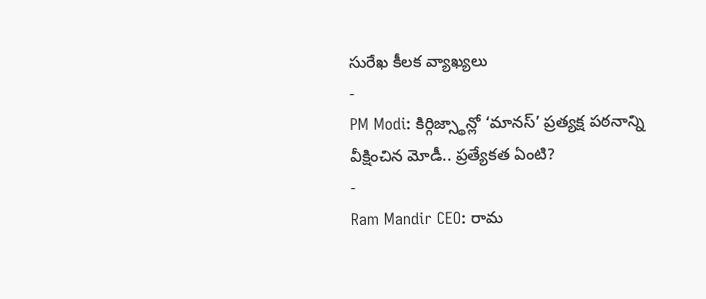సురేఖ కీలక వ్యాఖ్యలు
-
PM Modi: కిర్గిజ్స్థాన్లో ‘మానస్’ ప్రత్యక్ష పఠనాన్ని వీక్షించిన మోడీ.. ప్రత్యేకత ఏంటి?
-
Ram Mandir CEO: రామ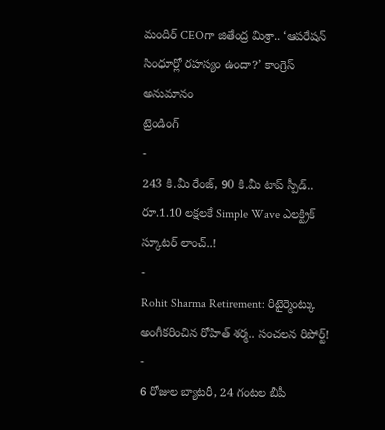మందిర్ CEOగా జితేంద్ర మిశ్రా.. ‘ఆపరేషన్ సింధూర్లో రహస్యం ఉందా?’ కాంగ్రెస్ అనుమానం
ట్రెండింగ్
-
243 కి.మీ రేంజ్, 90 కి.మీ టాప్ స్పీడ్.. రూ.1.10 లక్షలకే Simple Wave ఎలక్ట్రిక్ స్కూటర్ లాంచ్..!
-
Rohit Sharma Retirement: రిటైర్మెంట్కు అంగీకరించిన రోహిత్ శర్మ.. సంచలన రిపోర్ట్!
-
6 రోజుల బ్యాటరీ, 24 గంటల బీపీ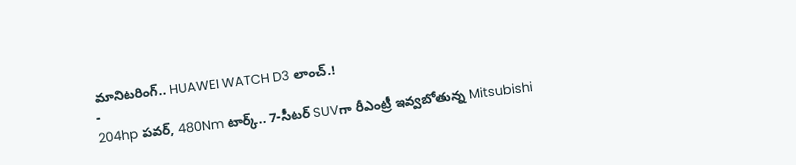మానిటరింగ్.. HUAWEI WATCH D3 లాంచ్.!
-
204hp పవర్, 480Nm టార్క్.. 7-సీటర్ SUVగా రీఎంట్రీ ఇవ్వబోతున్న Mitsubishi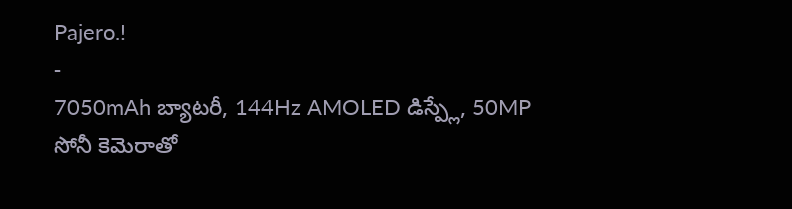Pajero.!
-
7050mAh బ్యాటరీ, 144Hz AMOLED డిస్ప్లే, 50MP సోనీ కెమెరాతో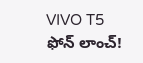VIVO T5 ఫోన్ లాంచ్!